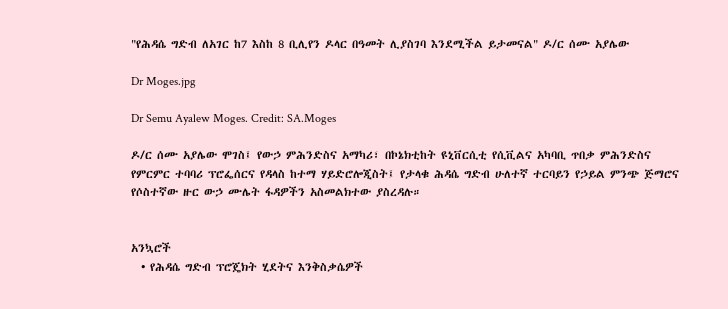"የሕዳሴ ግድብ ለአገር ከ7 እስከ 8 ቢሊየን ዶላር በዓመት ሊያስገባ እንደሚችል ይታመናል" ዶ/ር ሰሙ አያሌው

Dr Moges.jpg

Dr Semu Ayalew Moges. Credit: SA.Moges

ዶ/ር ሰሙ አያሌው ሞገስ፤ የውኃ ምሕንድስና አማካሪ፣ በኮኔክቲከት ዩኒቨርሲቲ የሲቪልና አካባቢ ጥበቃ ምሕንድስና የምርምር ተባባሪ ፕሮፌሰርና የዳላስ ከተማ ሃይድሮሎጂስት፤ የታላቁ ሕዳሴ ግድብ ሁለተኛ ተርባይን የኃይል ምንጭ ጅማሮና የሶስተኛው ዙር ውኃ ሙሌት ፋዳዎችን አስመልክተው ያስረዳሉ።


አንኳሮች
  • የሕዳሴ ግድብ ፕሮጄክት ሂደትና እንቅስቃሴዎች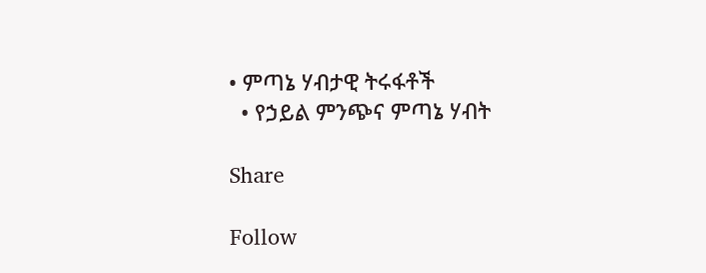• ምጣኔ ሃብታዊ ትሩፋቶች
  • የኃይል ምንጭና ምጣኔ ሃብት

Share

Follow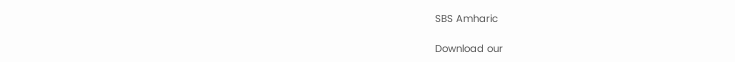SBS Amharic

Download our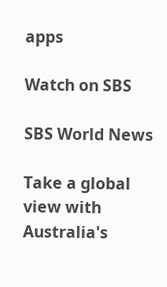apps

Watch on SBS

SBS World News

Take a global view with Australia's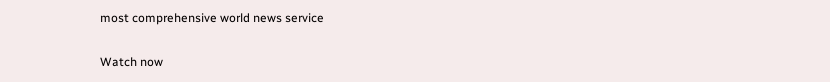most comprehensive world news service

Watch now